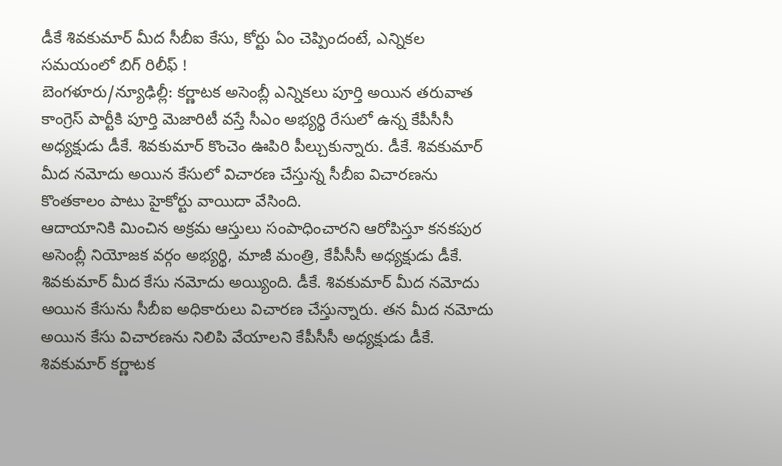డీకే శివకుమార్ మీద సీబీఐ కేసు, కోర్టు ఏం చెప్పిందంటే, ఎన్నికల సమయంలో బిగ్ రిలీఫ్ !
బెంగళూరు/న్యూఢిల్లీ: కర్ణాటక అసెంబ్లీ ఎన్నికలు పూర్తి అయిన తరువాత కాంగ్రెస్ పార్టీకి పూర్తి మెజారిటీ వస్తే సీఎం అభ్యర్థి రేసులో ఉన్న కేపీసీసీ అధ్యక్షుడు డీకే. శివకుమార్ కొంచెం ఊపిరి పీల్చుకున్నారు. డీకే. శివకుమార్ మీద నమోదు అయిన కేసులో విచారణ చేస్తున్న సీబీఐ విచారణను కొంతకాలం పాటు హైకోర్టు వాయిదా వేసింది.
ఆదాయానికి మించిన అక్రమ ఆస్తులు సంపాధించారని ఆరోపిస్తూ కనకపుర అసెంబ్లీ నియోజక వర్గం అభ్యర్థి, మాజీ మంత్రి, కేపీసీసీ అధ్యక్షుడు డీకే. శివకుమార్ మీద కేసు నమోదు అయ్యింది. డీకే. శివకుమార్ మీద నమోదు అయిన కేసును సీబీఐ అధికారులు విచారణ చేస్తున్నారు. తన మీద నమోదు అయిన కేసు విచారణను నిలిపి వేయాలని కేపీసీసీ అధ్యక్షుడు డీకే. శివకుమార్ కర్ణాటక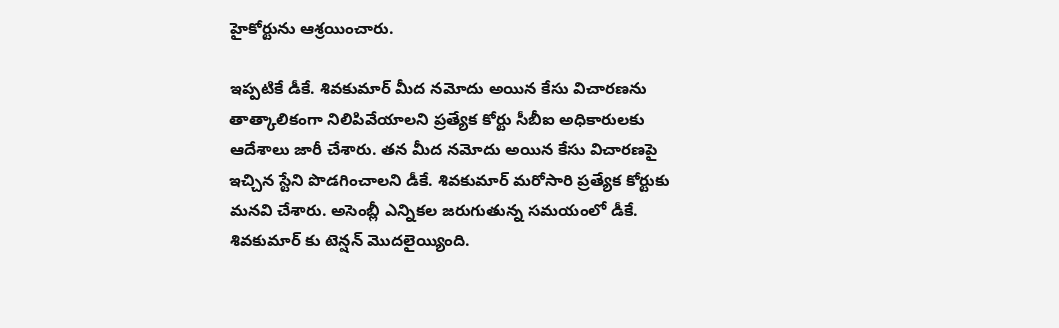హైకోర్టును ఆశ్రయించారు.

ఇప్పటికే డీకే. శివకుమార్ మీద నమోదు అయిన కేసు విచారణను తాత్కాలికంగా నిలిపివేయాలని ప్రత్యేక కోర్టు సీబీఐ అధికారులకు ఆదేశాలు జారీ చేశారు. తన మీద నమోదు అయిన కేసు విచారణపై ఇచ్చిన స్టేని పొడగించాలని డీకే. శివకుమార్ మరోసారి ప్రత్యేక కోర్టుకు మనవి చేశారు. అసెంబ్లీ ఎన్నికల జరుగుతున్న సమయంలో డీకే. శివకుమార్ కు టెన్షన్ మొదలైయ్యింది.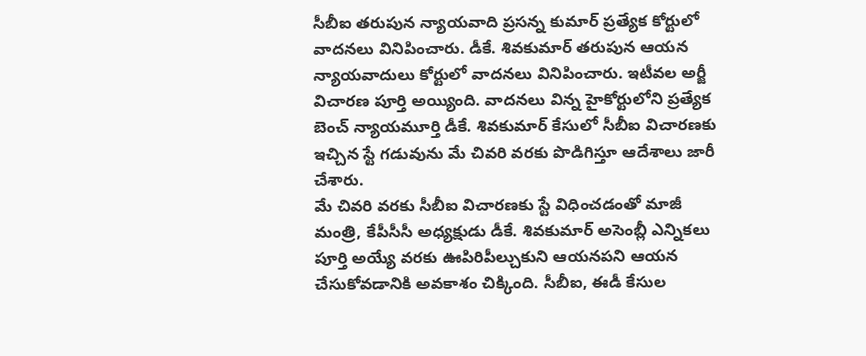సీబీఐ తరుపున న్యాయవాది ప్రసన్న కుమార్ ప్రత్యేక కోర్టులో వాదనలు వినిపించారు. డీకే. శివకుమార్ తరుపున ఆయన న్యాయవాదులు కోర్టులో వాదనలు వినిపించారు. ఇటీవల అర్జీ విచారణ పూర్తి అయ్యింది. వాదనలు విన్న హైకోర్టులోని ప్రత్యేక బెంచ్ న్యాయమూర్తి డీకే. శివకుమార్ కేసులో సీబీఐ విచారణకు ఇచ్చిన స్టే గడువును మే చివరి వరకు పొడిగిస్తూ ఆదేశాలు జారీ చేశారు.
మే చివరి వరకు సీబీఐ విచారణకు స్టే విధించడంతో మాజీ మంత్రి, కేపీసీసీ అధ్యక్షుడు డీకే. శివకుమార్ అసెంబ్లీ ఎన్నికలు పూర్తి అయ్యే వరకు ఊపిరిపీల్చుకుని ఆయనపని ఆయన చేసుకోవడానికి అవకాశం చిక్కింది. సీబీఐ, ఈడీ కేసుల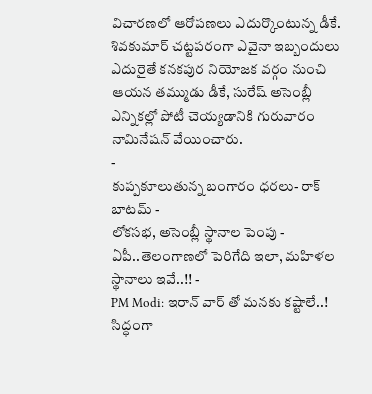విచారణలో ఆరోపణలు ఎదుర్కొంటున్న డీకే. శివకుమార్ చట్టపరంగా ఎవైనా ఇబ్బందులు ఎదురైతే కనకపుర నియోజక వర్గం నుంచి ఆయన తమ్ముడు డీకే, సురేష్ అసెంబ్లీ ఎన్నికల్లో పోటీ చెయ్యడానికి గురువారం నామినేషన్ వేయించారు.
-
కుప్పకూలుతున్న బంగారం ధరలు- రాక్ బాటమ్ -
లోకసభ, అసెంబ్లీ స్థానాల పెంపు - ఏపీ..తెలంగాణలో పెరిగేది ఇలా, మహిళల స్థానాలు ఇవే..!! -
PM Modi: ఇరాన్ వార్ తో మనకు కష్టాలే..! సిద్ధంగా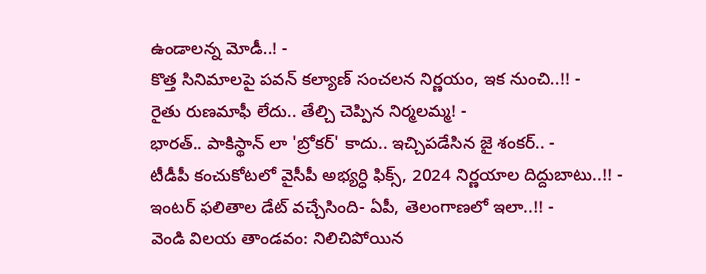ఉండాలన్న మోడీ..! -
కొత్త సినిమాలపై పవన్ కల్యాణ్ సంచలన నిర్ణయం, ఇక నుంచి..!! -
రైతు రుణమాఫీ లేదు.. తేల్చి చెప్పిన నిర్మలమ్మ! -
భారత్.. పాకిస్థాన్ లా 'బ్రోకర్' కాదు.. ఇచ్చిపడేసిన జై శంకర్.. -
టీడీపీ కంచుకోటలో వైసీపీ అభ్యర్ధి ఫిక్స్, 2024 నిర్ణయాల దిద్దుబాటు..!! -
ఇంటర్ ఫలితాల డేట్ వచ్చేసింది- ఏపీ, తెలంగాణలో ఇలా..!! -
వెండి విలయ తాండవం: నిలిచిపోయిన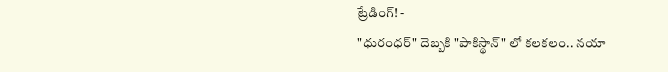ట్రేడింగ్! -
"ధురంధర్" దెబ్బకి "పాకిస్థాన్" లో కలకలం.. నయా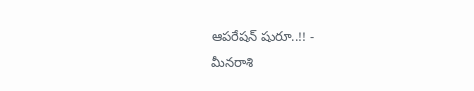ఆపరేషన్ షురూ..!! -
మీనరాశి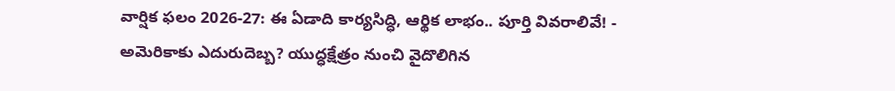వార్షిక ఫలం 2026-27: ఈ ఏడాది కార్యసిద్ధి, ఆర్థిక లాభం.. పూర్తి వివరాలివే! -
అమెరికాకు ఎదురుదెబ్బ? యుద్ధక్షేత్రం నుంచి వైదొలిగిన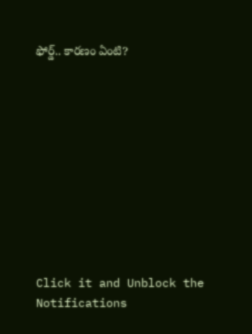ఫోర్డ్.. కారణం ఏంటి?











Click it and Unblock the Notifications